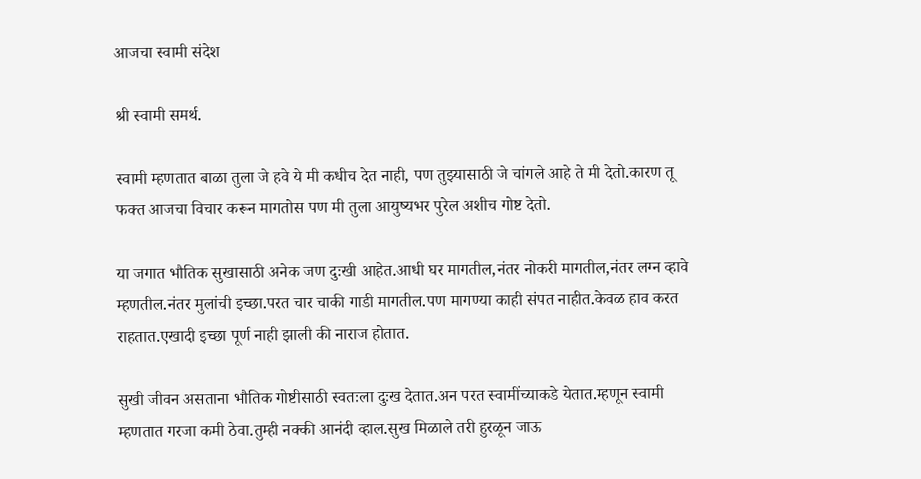आजचा स्वामी संदेश

श्री स्वामी समर्थ.

स्वामी म्हणतात बाळा तुला जे हवे ये मी कधीच देत नाही, पण तुझ्यासाठी जे चांगले आहे ते मी देतो.कारण तू फक्त आजचा विचार करून मागतोस पण मी तुला आयुष्यभर पुरेल अशीच गोष्ट देतो.

या जगात भौतिक सुखासाठी अनेक जण दुःखी आहेत.आधी घर मागतील,नंतर नोकरी मागतील,नंतर लग्न व्हावे म्हणतील.नंतर मुलांची इच्छा.परत चार चाकी गाडी मागतील.पण मागण्या काही संपत नाहीत.केवळ हाव करत राहतात.एखादी इच्छा पूर्ण नाही झाली की नाराज होतात.

सुखी जीवन असताना भौतिक गोष्टीसाठी स्वतःला दुःख देतात.अन परत स्वामींच्याकडे येतात.म्हणून स्वामी म्हणतात गरजा कमी ठेवा.तुम्ही नक्की आनंदी व्हाल.सुख मिळाले तरी हुरळून जाऊ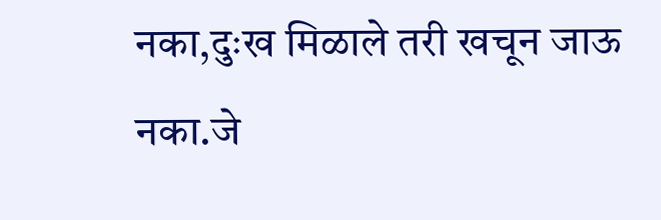नका,दुःख मिळाले तरी खचून जाऊ नका.जे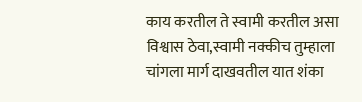काय करतील ते स्वामी करतील असा विश्वास ठेवा,स्वामी नक्कीच तुम्हाला चांगला मार्ग दाखवतील यात शंका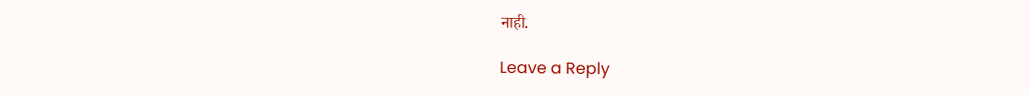नाही.

Leave a Reply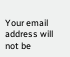Your email address will not be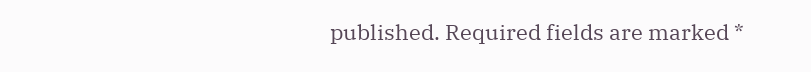published. Required fields are marked *